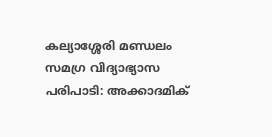കല്യാശ്ശേരി മണ്ഡലം സമഗ്ര വിദ്യാഭ്യാസ പരിപാടി: അക്കാദമിക്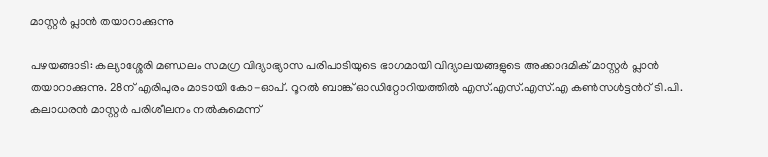മാസ്റ്റർ പ്ലാൻ തയാറാക്കുന്നു

പഴയങ്ങാടി: കല്യാശ്ശേരി മണ്ഡലം സമഗ്ര വിദ്യാഭ്യാസ പരിപാടിയുടെ ഭാഗമായി വിദ്യാലയങ്ങളുടെ അക്കാദമിക് മാസ്റ്റർ പ്ലാൻ തയാറാക്കുന്നു. 28ന് എരിപുരം മാടായി കോ-ഓപ്. റൂറൽ ബാങ്ക് ഓഡിറ്റോറിയത്തിൽ എസ്.എസ്.എസ്.എ കൺസൾട്ടൻറ് ടി.പി. കലാധരൻ മാസ്റ്റർ പരിശീലനം നൽകുമെന്ന്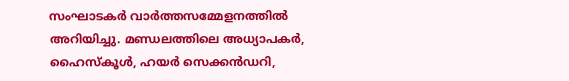സംഘാടകർ വാർത്തസമ്മേളനത്തിൽ അറിയിച്ചു. മണ്ഡലത്തിലെ അധ്യാപകർ, ഹൈസ്കൂൾ, ഹയർ സെക്കൻഡറി,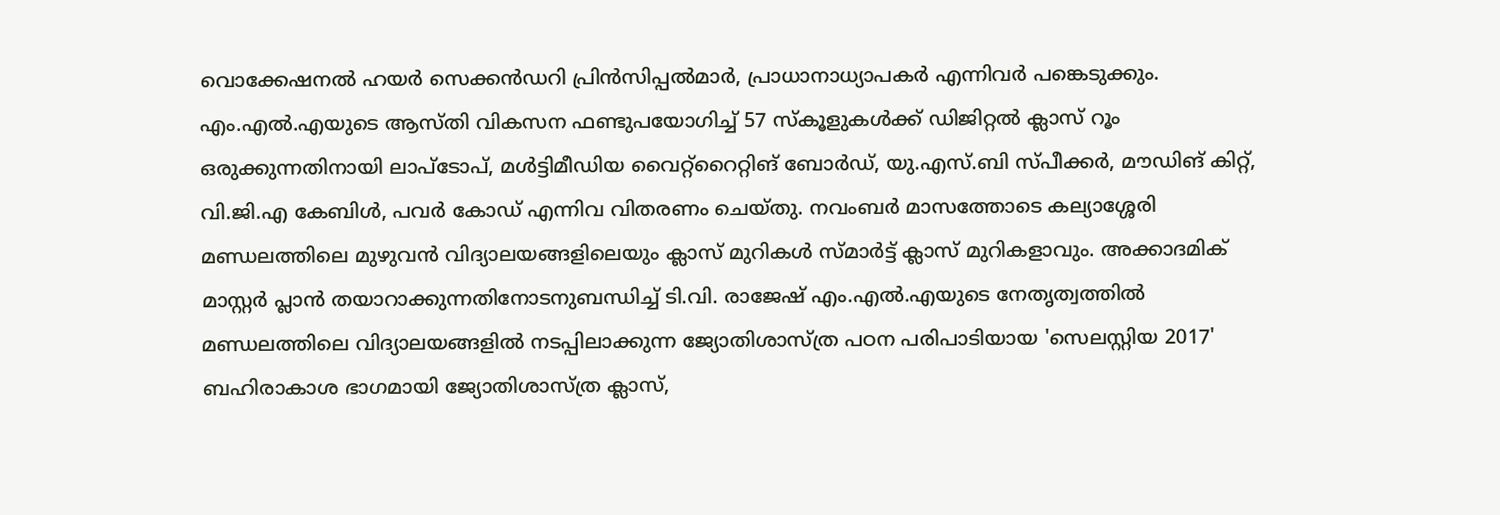വൊക്കേഷനൽ ഹയർ സെക്കൻഡറി പ്രിൻസിപ്പൽമാർ, പ്രാധാനാധ്യാപകർ എന്നിവർ പങ്കെടുക്കും. എം.എൽ.എയുടെ ആസ്തി വികസന ഫണ്ടുപയോഗിച്ച് 57 സ്കൂളുകൾക്ക് ഡിജിറ്റൽ ക്ലാസ് റൂം ഒരുക്കുന്നതിനായി ലാപ്ടോപ്, മൾട്ടിമീഡിയ വൈറ്റ്റൈറ്റിങ് ബോർഡ്, യു.എസ്.ബി സ്പീക്കർ, മൗഡിങ് കിറ്റ്, വി.ജി.എ കേബിൾ, പവർ കോഡ് എന്നിവ വിതരണം ചെയ്തു. നവംബർ മാസത്തോടെ കല്യാശ്ശേരി മണ്ഡലത്തിലെ മുഴുവൻ വിദ്യാലയങ്ങളിലെയും ക്ലാസ് മുറികൾ സ്മാർട്ട് ക്ലാസ് മുറികളാവും. അക്കാദമിക് മാസ്റ്റർ പ്ലാൻ തയാറാക്കുന്നതിനോടനുബന്ധിച്ച് ടി.വി. രാജേഷ് എം.എൽ.എയുടെ നേതൃത്വത്തിൽ മണ്ഡലത്തിലെ വിദ്യാലയങ്ങളിൽ നടപ്പിലാക്കുന്ന ജ്യോതിശാസ്ത്ര പഠന പരിപാടിയായ 'സെലസ്റ്റിയ 2017' ബഹിരാകാശ ഭാഗമായി ജ്യോതിശാസ്ത്ര ക്ലാസ്,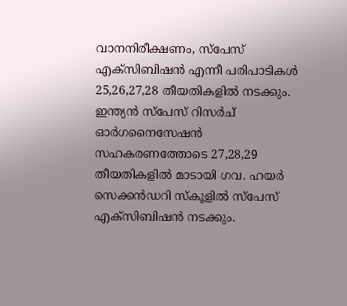വാനനിരീക്ഷണം, സ്പേസ് എക്സിബിഷൻ എന്നീ പരിപാടികൾ 25,26,27,28 തീയതികളിൽ നടക്കും. ഇന്ത്യൻ സ്പേസ് റിസർച് ഓർഗനൈസേഷൻ സഹകരണത്തോടെ 27,28,29 തീയതികളിൽ മാടായി ഗവ. ഹയർ സെക്കൻഡറി സ്കൂളിൽ സ്പേസ് എക്സിബിഷൻ നടക്കും.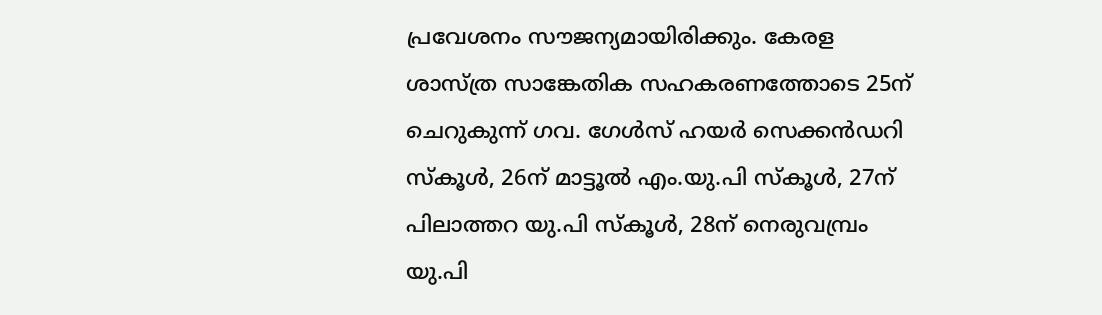പ്രവേശനം സൗജന്യമായിരിക്കും. കേരള ശാസ്ത്ര സാങ്കേതിക സഹകരണത്തോടെ 25ന് ചെറുകുന്ന് ഗവ. ഗേൾസ് ഹയർ സെക്കൻഡറി സ്കൂൾ, 26ന് മാട്ടൂൽ എം.യു.പി സ്കൂൾ, 27ന് പിലാത്തറ യു.പി സ്കൂൾ, 28ന് നെരുവമ്പ്രം യു.പി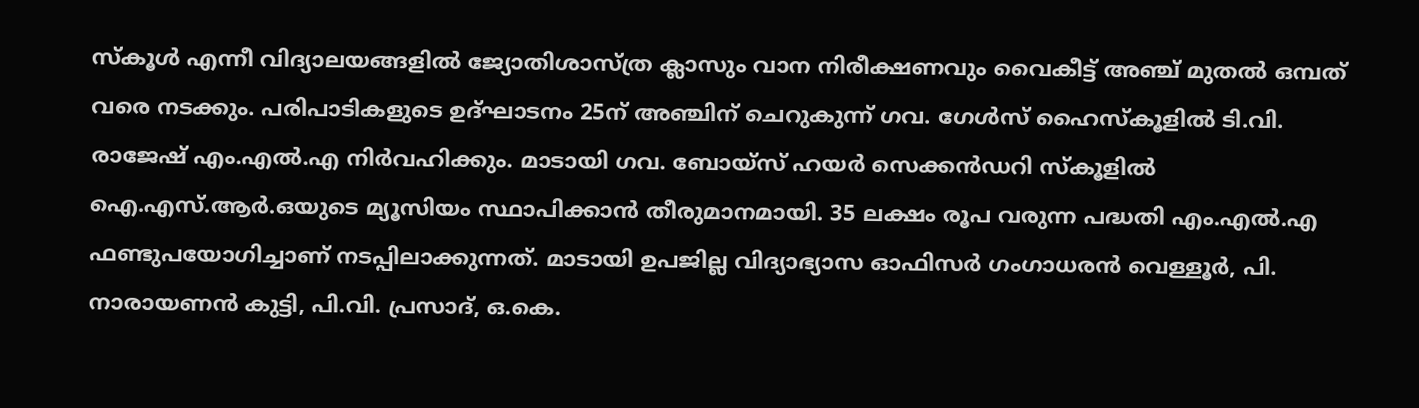സ്കൂൾ എന്നീ വിദ്യാലയങ്ങളിൽ ജ്യോതിശാസ്ത്ര ക്ലാസും വാന നിരീക്ഷണവും വൈകീട്ട് അഞ്ച് മുതൽ ഒമ്പത് വരെ നടക്കും. പരിപാടികളുടെ ഉദ്ഘാടനം 25ന് അഞ്ചിന് ചെറുകുന്ന് ഗവ. ഗേൾസ് ഹൈസ്കൂളിൽ ടി.വി. രാജേഷ് എം.എൽ.എ നിർവഹിക്കും. മാടായി ഗവ. ബോയ്സ് ഹയർ സെക്കൻഡറി സ്കൂളിൽ ഐ.എസ്.ആർ.ഒയുടെ മ്യൂസിയം സ്ഥാപിക്കാൻ തീരുമാനമായി. 35 ലക്ഷം രൂപ വരുന്ന പദ്ധതി എം.എൽ.എ ഫണ്ടുപയോഗിച്ചാണ് നടപ്പിലാക്കുന്നത്. മാടായി ഉപജില്ല വിദ്യാഭ്യാസ ഓഫിസർ ഗംഗാധരൻ വെള്ളൂർ, പി. നാരായണൻ കുട്ടി, പി.വി. പ്രസാദ്, ഒ.കെ.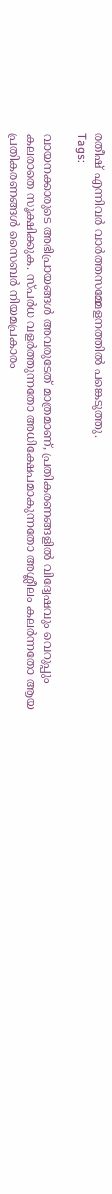രതീഷ് എന്നിവർ വാർത്തസമ്മേളനത്തിൽ പങ്കെടുത്തു.
Tags:

വായനക്കാരുടെ അഭിപ്രായങ്ങള്‍ അവരുടേത് മാത്രമാണ്, പ്രതികരണങ്ങളിൽ വിദ്വേഷവും വെറുപ്പും കലരാതെ സൂക്ഷിക്കുക. സ്പർധ വളർത്തുന്നതോ അധിക്ഷേപമാകുന്നതോ അശ്ലീലം കലർന്നതോ ആയ പ്രതികരണങ്ങൾ സൈബർ നിയമപ്രകാരം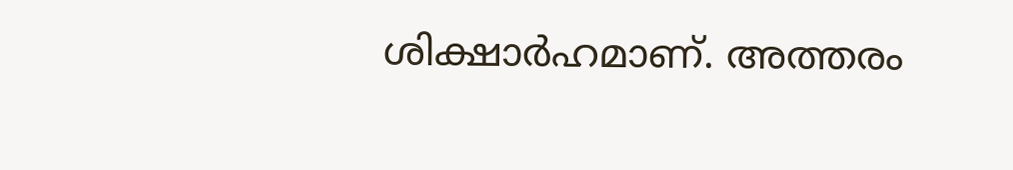ശിക്ഷാർഹമാണ്. അത്തരം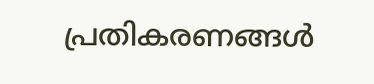പ്രതികരണങ്ങൾ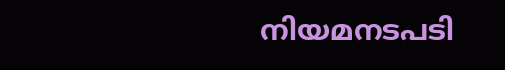നിയമനടപടി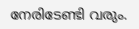നേരിടേണ്ടി വരും.